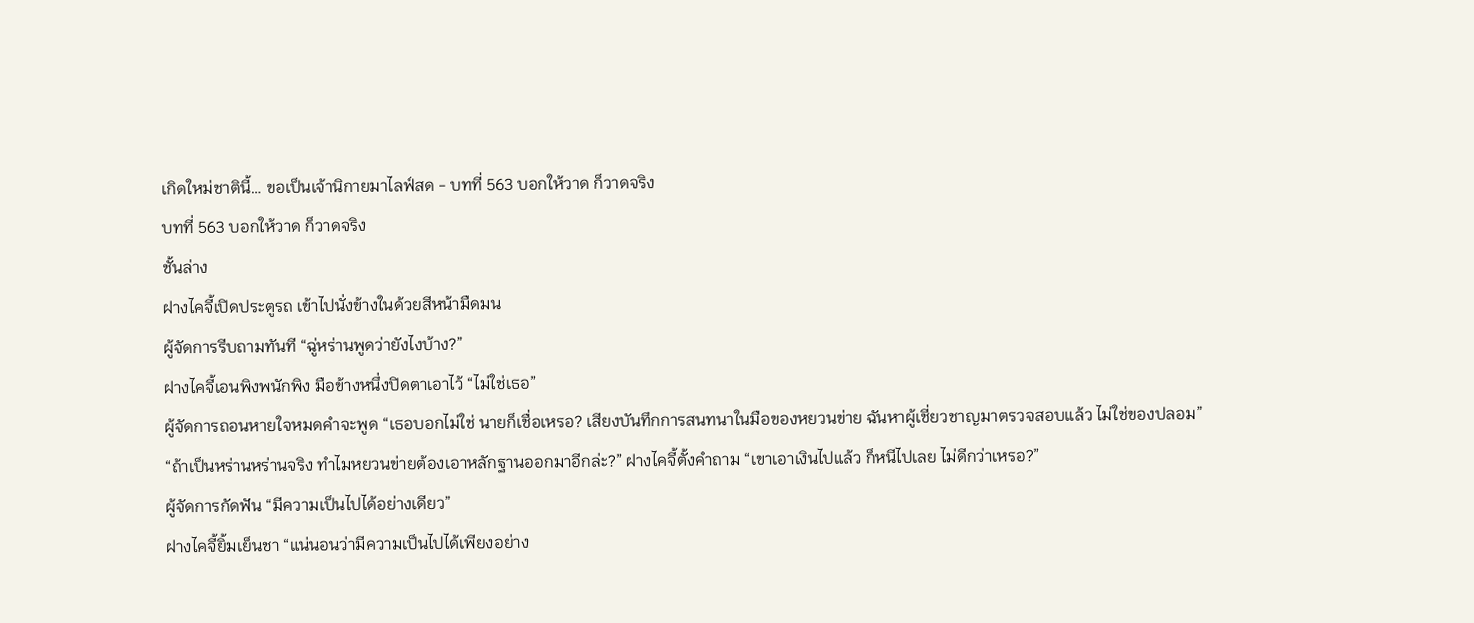เกิดใหม่ชาตินี้… ขอเป็นเจ้านิกายมาไลฟ์สด - บทที่ 563 บอกให้วาด ก็วาดจริง
บทที่ 563 บอกให้วาด ก็วาดจริง
ชั้นล่าง
ฝางไคจี้เปิดประตูรถ เข้าไปนั่งข้างในด้วยสีหน้ามืดมน
ผู้จัดการรีบถามทันที “ฉู่หร่านพูดว่ายังไงบ้าง?”
ฝางไคจี้เอนพิงพนักพิง มือข้างหนึ่งปิดตาเอาไว้ “ไม่ใช่เธอ”
ผู้จัดการถอนหายใจหมดคำจะพูด “เธอบอกไม่ใช่ นายก็เชื่อเหรอ? เสียงบันทึกการสนทนาในมือของหยวนข่าย ฉันหาผู้เชี่ยวชาญมาตรวจสอบแล้ว ไม่ใช่ของปลอม”
“ถ้าเป็นหร่านหร่านจริง ทำไมหยวนข่ายต้องเอาหลักฐานออกมาอีกล่ะ?” ฝางไคจี้ตั้งคำถาม “เขาเอาเงินไปแล้ว ก็หนีไปเลย ไม่ดีกว่าเหรอ?”
ผู้จัดการกัดฟัน “มีความเป็นไปได้อย่างเดียว”
ฝางไคจี้ยิ้มเย็นชา “แน่นอนว่ามีความเป็นไปได้เพียงอย่าง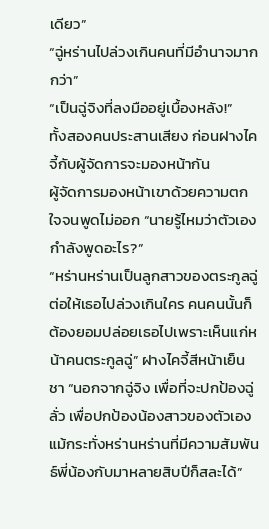เดียว”
“ฉู่หร่านไปล่วงเกินคนที่มีอำนาจมากกว่า”
“เป็นฉู่จิงที่ลงมืออยู่เบื้องหลัง!”
ทั้งสองคนประสานเสียง ก่อนฝางไคจี้กับผู้จัดการจะมองหน้ากัน
ผู้จัดการมองหน้าเขาด้วยความตกใจจนพูดไม่ออก “นายรู้ไหมว่าตัวเองกำลังพูดอะไร?”
“หร่านหร่านเป็นลูกสาวของตระกูลฉู่ ต่อให้เธอไปล่วงเกินใคร คนคนนั้นก็ต้องยอมปล่อยเธอไปเพราะเห็นแก่หน้าคนตระกูลฉู่” ฝางไคจี้สีหน้าเย็นชา “นอกจากฉู่จิง เพื่อที่จะปกป้องฉู่ลั่ว เพื่อปกป้องน้องสาวของตัวเอง แม้กระทั่งหร่านหร่านที่มีความสัมพันธ์พี่น้องกับมาหลายสิบปีก็สละได้”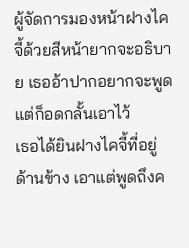ผู้จัดการมองหน้าฝางไคจี้ด้วยสีหน้ายากจะอธิบาย เธออ้าปากอยากจะพูด แต่ก็อดกลั้นเอาไว้
เธอได้ยินฝางไคจี้ที่อยู่ด้านข้าง เอาแต่พูดถึงค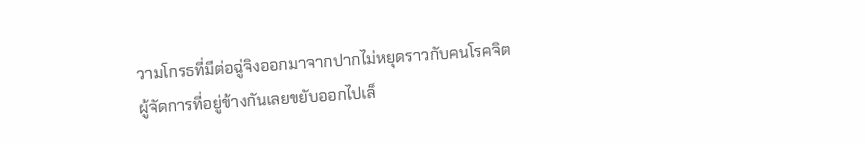วามโกรธที่มีต่อฉู่จิงออกมาจากปากไม่หยุดราวกับคนโรคจิต
ผู้จัดการที่อยู่ข้างกันเลยขยับออกไปเล็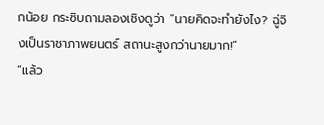กน้อย กระซิบถามลองเชิงดูว่า “นายคิดจะทำยังไง? ฉู่จิงเป็นราชาภาพยนตร์ สถานะสูงกว่านายมาก!”
“แล้ว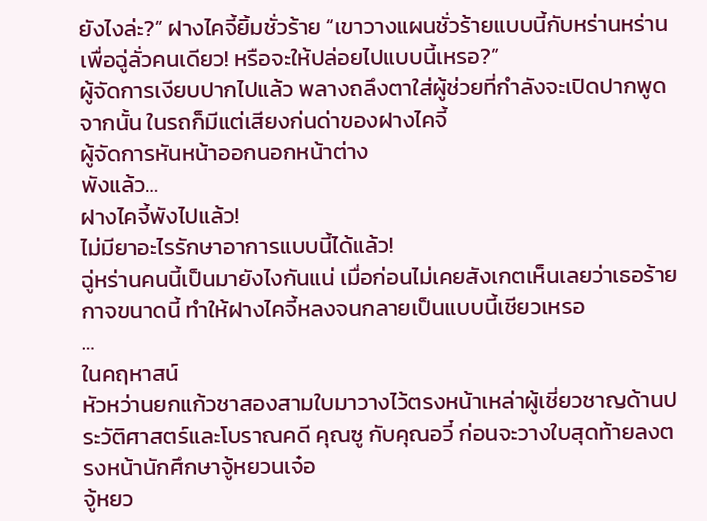ยังไงล่ะ?” ฝางไคจี้ยิ้มชั่วร้าย “เขาวางแผนชั่วร้ายแบบนี้กับหร่านหร่านเพื่อฉู่ลั่วคนเดียว! หรือจะให้ปล่อยไปแบบนี้เหรอ?”
ผู้จัดการเงียบปากไปแล้ว พลางถลึงตาใส่ผู้ช่วยที่กำลังจะเปิดปากพูด
จากนั้น ในรถก็มีแต่เสียงก่นด่าของฝางไคจี้
ผู้จัดการหันหน้าออกนอกหน้าต่าง
พังแล้ว…
ฝางไคจี้พังไปแล้ว!
ไม่มียาอะไรรักษาอาการแบบนี้ได้แล้ว!
ฉู่หร่านคนนี้เป็นมายังไงกันแน่ เมื่อก่อนไม่เคยสังเกตเห็นเลยว่าเธอร้ายกาจขนาดนี้ ทำให้ฝางไคจี้หลงจนกลายเป็นแบบนี้เชียวเหรอ
…
ในคฤหาสน์
หัวหว่านยกแก้วชาสองสามใบมาวางไว้ตรงหน้าเหล่าผู้เชี่ยวชาญด้านประวัติศาสตร์และโบราณคดี คุณซู กับคุณอวี๋ ก่อนจะวางใบสุดท้ายลงตรงหน้านักศึกษาจู้หยวนเจ๋อ
จู้หยว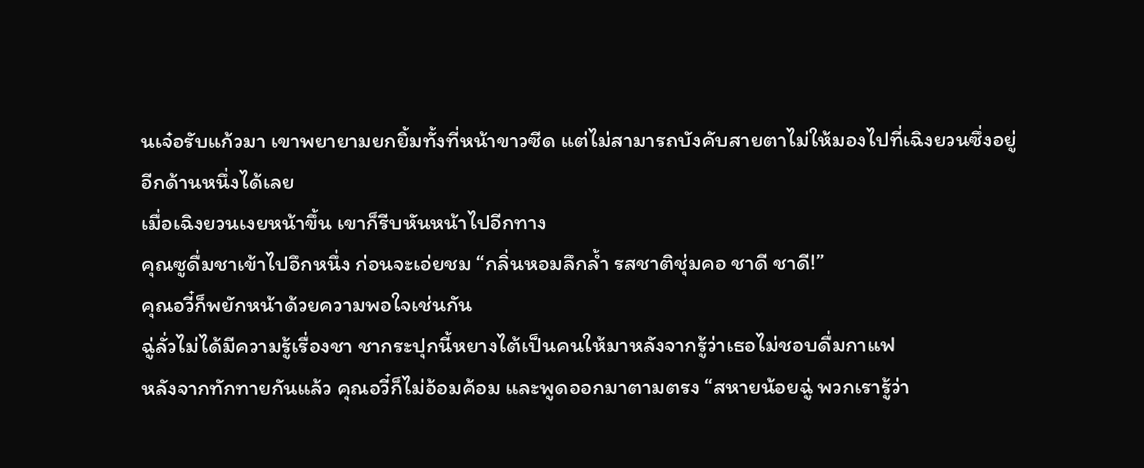นเจ๋อรับแก้วมา เขาพยายามยกยิ้มทั้งที่หน้าขาวซีด แต่ไม่สามารถบังคับสายตาไม่ให้มองไปที่เฉิงยวนซึ่งอยู่อีกด้านหนึ่งได้เลย
เมื่อเฉิงยวนเงยหน้าขึ้น เขาก็รีบหันหน้าไปอีกทาง
คุณซูดื่มชาเข้าไปอึกหนึ่ง ก่อนจะเอ่ยชม “กลิ่นหอมลึกล้ำ รสชาติชุ่มคอ ชาดี ชาดี!”
คุณอวี๋ก็พยักหน้าด้วยความพอใจเช่นกัน
ฉู่ลั่วไม่ได้มีความรู้เรื่องชา ชากระปุกนี้หยางไต้เป็นคนให้มาหลังจากรู้ว่าเธอไม่ชอบดื่มกาแฟ
หลังจากทักทายกันแล้ว คุณอวี๋ก็ไม่อ้อมค้อม และพูดออกมาตามตรง “สหายน้อยฉู่ พวกเรารู้ว่า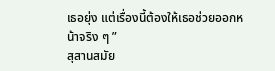เธอยุ่ง แต่เรื่องนี้ต้องให้เธอช่วยออกหน้าจริง ๆ ”
สุสานสมัย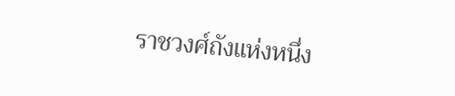ราชวงศ์ถังแห่งหนึ่ง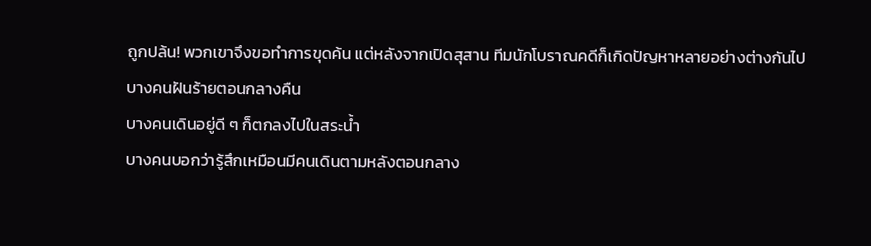ถูกปล้น! พวกเขาจึงขอทำการขุดค้น แต่หลังจากเปิดสุสาน ทีมนักโบราณคดีก็เกิดปัญหาหลายอย่างต่างกันไป
บางคนฝันร้ายตอนกลางคืน
บางคนเดินอยู่ดี ๆ ก็ตกลงไปในสระน้ำ
บางคนบอกว่ารู้สึกเหมือนมีคนเดินตามหลังตอนกลาง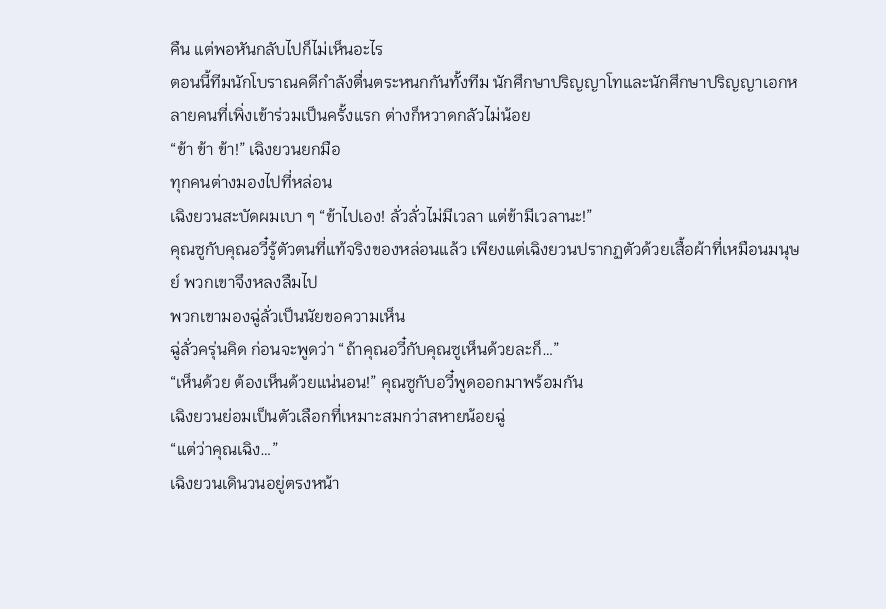คืน แต่พอหันกลับไปก็ไม่เห็นอะไร
ตอนนี้ทีมนักโบราณคดีกำลังตื่นตระหนกกันทั้งทีม นักศึกษาปริญญาโทและนักศึกษาปริญญาเอกหลายคนที่เพิ่งเข้าร่วมเป็นครั้งแรก ต่างก็หวาดกลัวไม่น้อย
“ข้า ข้า ข้า!” เฉิงยวนยกมือ
ทุกคนต่างมองไปที่หล่อน
เฉิงยวนสะบัดผมเบา ๆ “ข้าไปเอง! ลั่วลั่วไม่มีเวลา แต่ข้ามีเวลานะ!”
คุณซูกับคุณอวี๋รู้ตัวตนที่แท้จริงของหล่อนแล้ว เพียงแต่เฉิงยวนปรากฏตัวด้วยเสื้อผ้าที่เหมือนมนุษย์ พวกเขาจึงหลงลืมไป
พวกเขามองฉู่ลั่วเป็นนัยขอความเห็น
ฉู่ลั่วครุ่นคิด ก่อนจะพูดว่า “ถ้าคุณอวี๋กับคุณซูเห็นด้วยละก็…”
“เห็นด้วย ต้องเห็นด้วยแน่นอน!” คุณซูกับอวี๋พูดออกมาพร้อมกัน
เฉิงยวนย่อมเป็นตัวเลือกที่เหมาะสมกว่าสหายน้อยฉู่
“แต่ว่าคุณเฉิง…”
เฉิงยวนเดินวนอยู่ตรงหน้า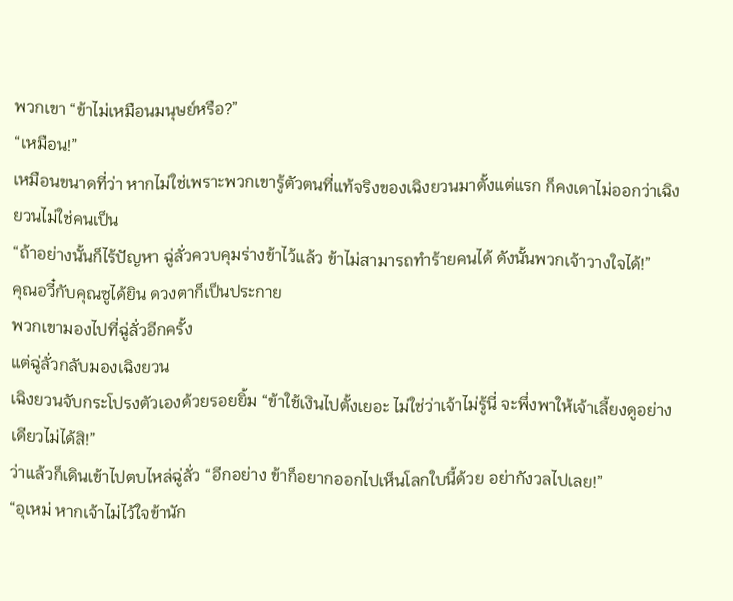พวกเขา “ข้าไม่เหมือนมนุษย์หรือ?”
“เหมือน!”
เหมือนขนาดที่ว่า หากไม่ใช่เพราะพวกเขารู้ตัวตนที่แท้จริงของเฉิงยวนมาตั้งแต่แรก ก็คงเดาไม่ออกว่าเฉิงยวนไม่ใช่คนเป็น
“ถ้าอย่างนั้นก็ไร้ปัญหา ฉู่ลั่วควบคุมร่างข้าไว้แล้ว ข้าไม่สามารถทำร้ายคนได้ ดังนั้นพวกเจ้าวางใจได้!”
คุณอวี๋กับคุณซูได้ยิน ดวงตาก็เป็นประกาย
พวกเขามองไปที่ฉู่ลั่วอีกครั้ง
แต่ฉู่ลั่วกลับมองเฉิงยวน
เฉิงยวนจับกระโปรงตัวเองด้วยรอยยิ้ม “ข้าใช้เงินไปตั้งเยอะ ไม่ใช่ว่าเจ้าไม่รู้นี่ จะพึ่งพาให้เจ้าเลี้ยงดูอย่างเดียวไม่ได้สิ!”
ว่าแล้วก็เดินเข้าไปตบไหล่ฉู่ลั่ว “อีกอย่าง ข้าก็อยากออกไปเห็นโลกใบนี้ด้วย อย่ากังวลไปเลย!”
“อุเหม่ หากเจ้าไม่ไว้ใจข้านัก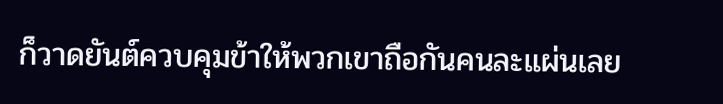ก็วาดยันต์ควบคุมข้าให้พวกเขาถือกันคนละแผ่นเลย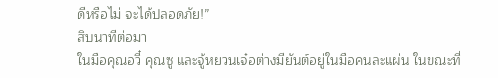ดีหรือไม่ จะได้ปลอดภัย!”
สิบนาทีต่อมา
ในมือคุณอวี๋ คุณซู และจู้หยวนเจ๋อต่างมียันต์อยู่ในมือคนละแผ่น ในขณะที่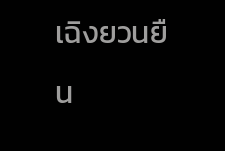เฉิงยวนยืน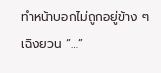ทำหน้าบอกไม่ถูกอยู่ข้าง ๆ
เฉิงยวน “…”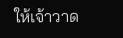ให้เจ้าวาด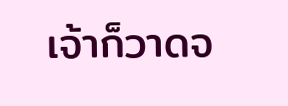เจ้าก็วาดจ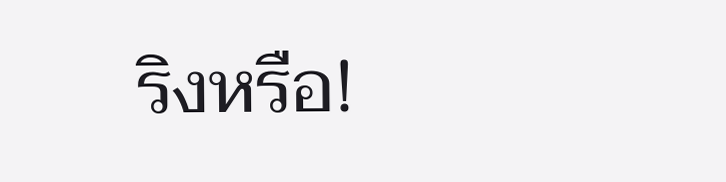ริงหรือ!